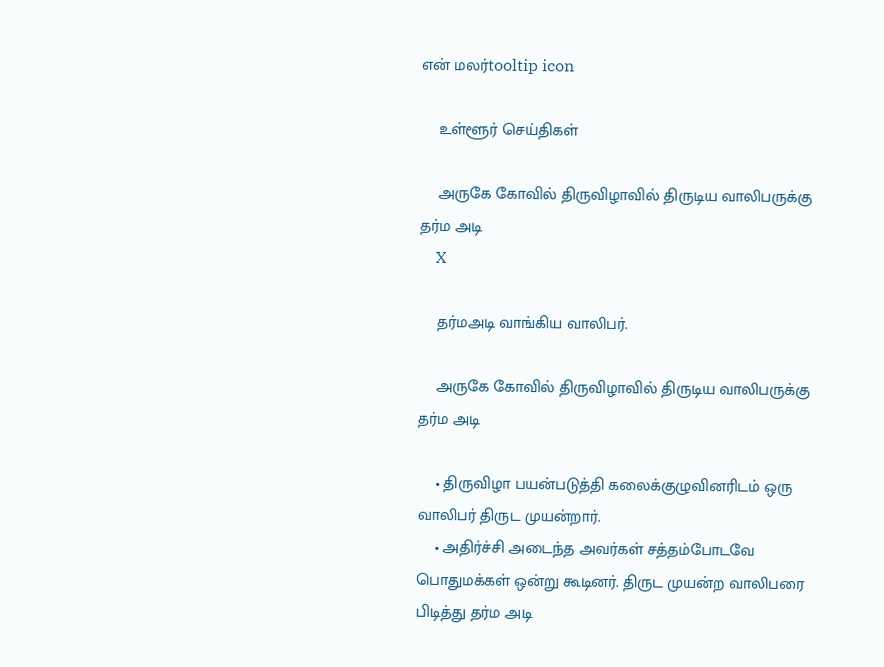என் மலர்tooltip icon

    உள்ளூர் செய்திகள்

    அருகே கோவில் திருவிழாவில் திருடிய வாலிபருக்கு தர்ம அடி
    X

    தர்மஅடி வாங்கிய வாலிபர்.

    அருகே கோவில் திருவிழாவில் திருடிய வாலிபருக்கு தர்ம அடி

    • திருவிழா பயன்படுத்தி கலைக்குழுவினரிடம் ஒரு வாலிபர் திருட முயன்றார்.
    • அதிர்ச்சி அடைந்த அவர்கள் சத்தம்போடவே பொதுமக்கள் ஒன்று கூடினர். திருட முயன்ற வாலிபரை பிடித்து தர்ம அடி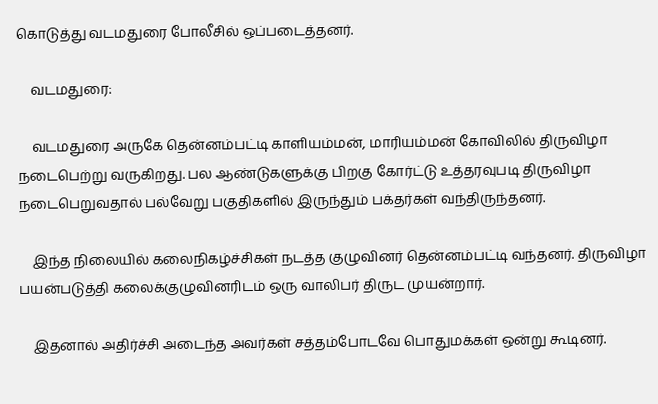கொடுத்து வடமதுரை போலீசில் ஒப்படைத்தனர்.

    வடமதுரை:

    வடமதுரை அருகே தென்னம்பட்டி காளியம்மன், மாரியம்மன் கோவிலில் திருவிழா நடைபெற்று வருகிறது. பல ஆண்டுகளுக்கு பிறகு கோர்ட்டு உத்தரவுபடி திருவிழா நடைபெறுவதால் பல்வேறு பகுதிகளில் இருந்தும் பக்தர்கள் வந்திருந்தனர்.

    இந்த நிலையில் கலைநிகழ்ச்சிகள் நடத்த குழுவினர் தென்னம்பட்டி வந்தனர். திருவிழா பயன்படுத்தி கலைக்குழுவினரிடம் ஒரு வாலிபர் திருட முயன்றார்.

    இதனால் அதிர்ச்சி அடைந்த அவர்கள் சத்தம்போடவே பொதுமக்கள் ஒன்று கூடினர்.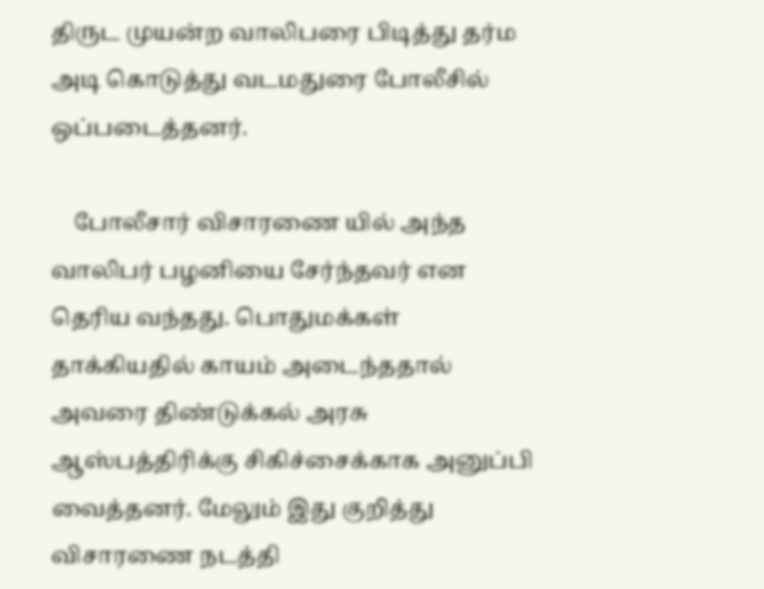திருட முயன்ற வாலிபரை பிடித்து தர்ம அடி கொடுத்து வடமதுரை போலீசில் ஒப்படைத்தனர்.

    போலீசார் விசாரணை யில் அந்த வாலிபர் பழனியை சேர்ந்தவர் என தெரிய வந்தது. பொதுமக்கள் தாக்கியதில் காயம் அடைந்ததால் அவரை திண்டுக்கல் அரசு ஆஸ்பத்திரிக்கு சிகிச்சைக்காக அனுப்பி வைத்தனர். மேலும் இது குறித்து விசாரணை நடத்தி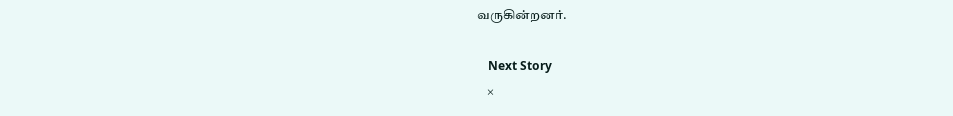வருகின்றனர்.

    Next Story
    ×